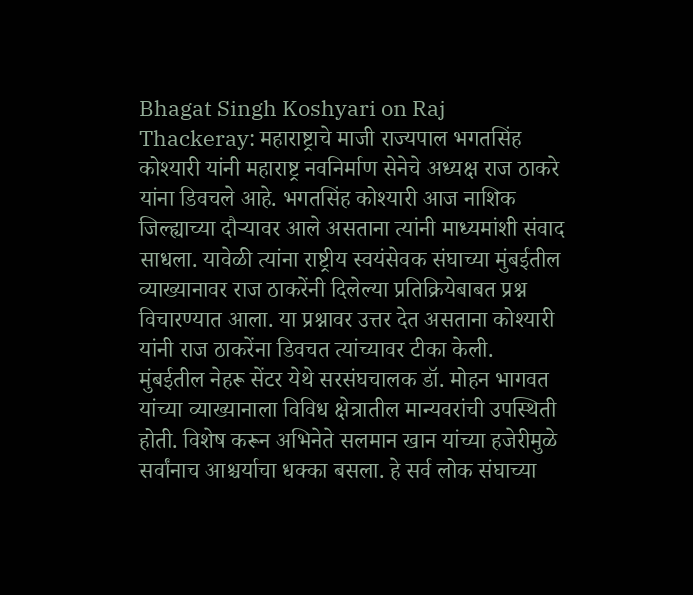Bhagat Singh Koshyari on Raj Thackeray: महाराष्ट्राचे माजी राज्यपाल भगतसिंह कोश्यारी यांनी महाराष्ट्र नवनिर्माण सेनेचे अध्यक्ष राज ठाकरे यांना डिवचले आहे. भगतसिंह कोश्यारी आज नाशिक जिल्ह्याच्या दौऱ्यावर आले असताना त्यांनी माध्यमांशी संवाद साधला. यावेळी त्यांना राष्ट्रीय स्वयंसेवक संघाच्या मुंबईतील व्याख्यानावर राज ठाकरेंनी दिलेल्या प्रतिक्रियेबाबत प्रश्न विचारण्यात आला. या प्रश्नावर उत्तर देत असताना कोश्यारी यांनी राज ठाकरेंना डिवचत त्यांच्यावर टीका केली.
मुंबईतील नेहरू सेंटर येथे सरसंघचालक डॉ. मोहन भागवत यांच्या व्याख्यानाला विविध क्षेत्रातील मान्यवरांची उपस्थिती होती. विशेष करून अभिनेते सलमान खान यांच्या हजेरीमुळे सर्वांनाच आश्चर्याचा धक्का बसला. हे सर्व लोक संघाच्या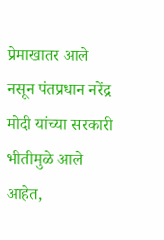प्रेमाखातर आले नसून पंतप्रधान नरेंद्र मोदी यांच्या सरकारी भीतीमुळे आले आहेत,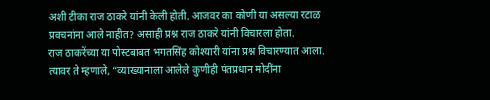अशी टीका राज ठाकरे यांनी केली होती. आजवर का कोणी या असल्या रटाळ प्रवचनांना आले नाहीत? असाही प्रश्न राज ठाकरे यांनी विचारला होता.
राज ठाकरेंच्या या पोस्टबाबत भगतसिंह कोश्यारी यांना प्रश्न विचारण्यात आला. त्यावर ते म्हणाले, “व्याख्यानाला आलेले कुणीही पंतप्रधान मोदींना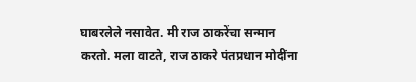घाबरलेले नसावेत. मी राज ठाकरेंचा सन्मान करतो. मला वाटते, राज ठाकरे पंतप्रधान मोदींना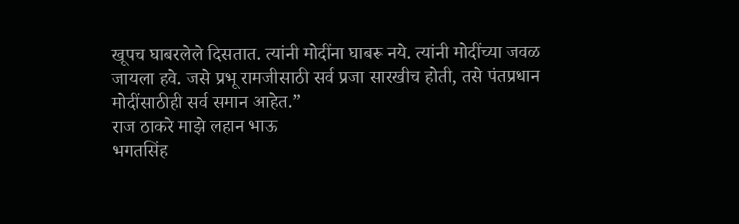खूपच घाबरलेले दिसतात. त्यांनी मोदींना घाबरू नये. त्यांनी मोदींच्या जवळ जायला हवे. जसे प्रभू रामजीसाठी सर्व प्रजा सारखीच होती, तसे पंतप्रधान मोदींसाठीही सर्व समान आहेत.”
राज ठाकरे माझे लहान भाऊ
भगतसिंह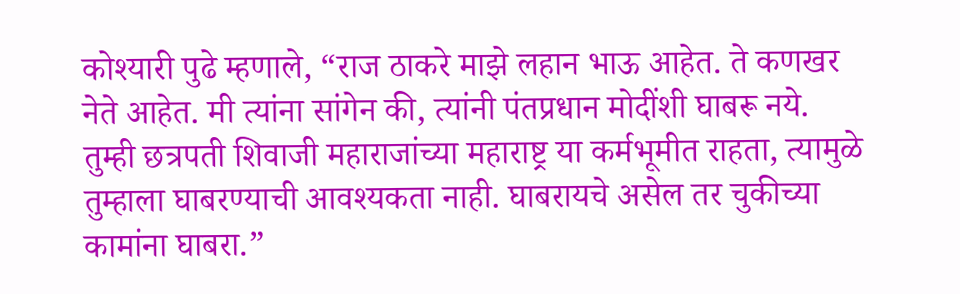कोश्यारी पुढे म्हणाले, “राज ठाकरे माझे लहान भाऊ आहेत. ते कणखर नेते आहेत. मी त्यांना सांगेन की, त्यांनी पंतप्रधान मोदींशी घाबरू नये. तुम्ही छत्रपती शिवाजी महाराजांच्या महाराष्ट्र या कर्मभूमीत राहता, त्यामुळे तुम्हाला घाबरण्याची आवश्यकता नाही. घाबरायचे असेल तर चुकीच्या कामांना घाबरा.”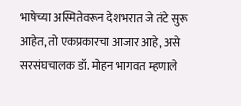भाषेच्या अस्मितेवरून देशभरात जे तंटे सुरू आहेत, तो एकप्रकारचा आजार आहे, असे सरसंघचालक डॉ. मोहन भागवत म्हणाले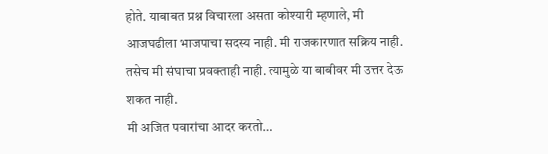होते. याबाबत प्रश्न विचारला असता कोश्यारी म्हणाले, मी आजघढीला भाजपाचा सदस्य नाही. मी राजकारणात सक्रिय नाही. तसेच मी संघाचा प्रवक्ताही नाही. त्यामुळे या बाबीवर मी उत्तर देऊ शकत नाही.
मी अजित पवारांचा आदर करतो…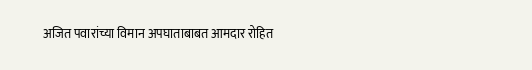अजित पवारांच्या विमान अपघाताबाबत आमदार रोहित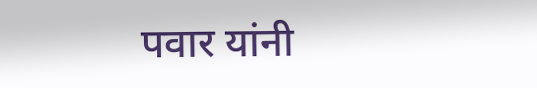पवार यांनी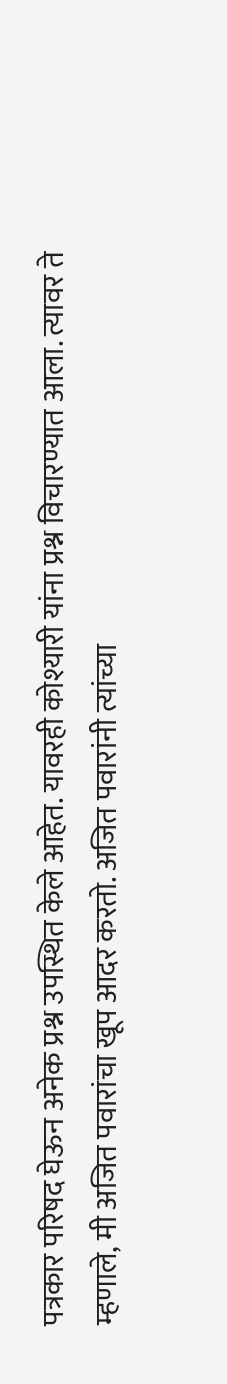पत्रकार परिषद घेऊन अनेक प्रश्न उपस्थित केले आहेत. यावरही कोश्यारी यांना प्रश्न विचारण्यात आला. त्यावर ते म्हणाले, मी अजित पवारांचा खूप आदर करतो. अजित पवारांनी त्यांच्या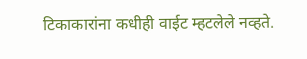टिकाकारांना कधीही वाईट म्हटलेले नव्हते.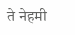ते नेहमी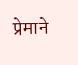प्रेमाने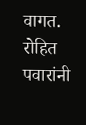वागत. रोहित पवारांनी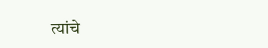त्यांचे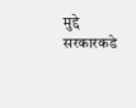मुद्दे सरकारकडे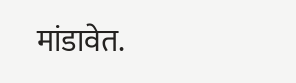मांडावेत.